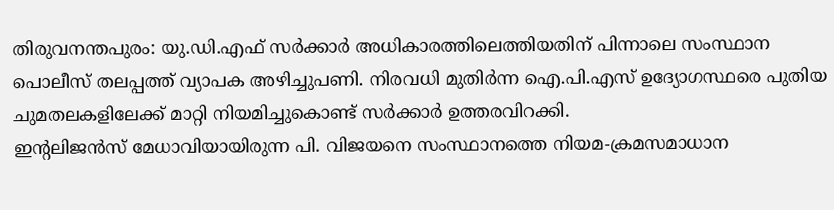തിരുവനന്തപുരം: യു.ഡി.എഫ് സർക്കാർ അധികാരത്തിലെത്തിയതിന് പിന്നാലെ സംസ്ഥാന പൊലീസ് തലപ്പത്ത് വ്യാപക അഴിച്ചുപണി. നിരവധി മുതിർന്ന ഐ.പി.എസ് ഉദ്യോഗസ്ഥരെ പുതിയ ചുമതലകളിലേക്ക് മാറ്റി നിയമിച്ചുകൊണ്ട് സർക്കാർ ഉത്തരവിറക്കി.
ഇന്റലിജൻസ് മേധാവിയായിരുന്ന പി. വിജയനെ സംസ്ഥാനത്തെ നിയമ-ക്രമസമാധാന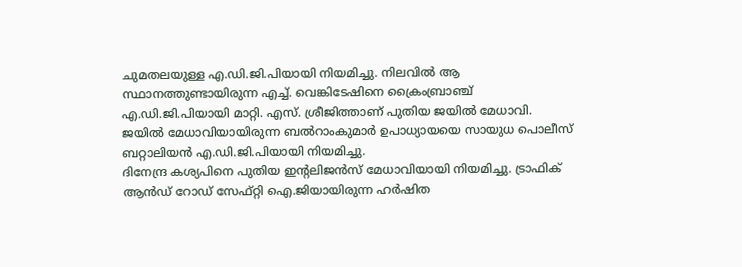ചുമതലയുള്ള എ.ഡി.ജി.പിയായി നിയമിച്ചു. നിലവിൽ ആ സ്ഥാനത്തുണ്ടായിരുന്ന എച്ച്. വെങ്കിടേഷിനെ ക്രൈംബ്രാഞ്ച് എ.ഡി.ജി.പിയായി മാറ്റി. എസ്. ശ്രീജിത്താണ് പുതിയ ജയിൽ മേധാവി. ജയിൽ മേധാവിയായിരുന്ന ബൽറാംകുമാർ ഉപാധ്യായയെ സായുധ പൊലീസ് ബറ്റാലിയൻ എ.ഡി.ജി.പിയായി നിയമിച്ചു.
ദിനേന്ദ്ര കശ്യപിനെ പുതിയ ഇന്റലിജൻസ് മേധാവിയായി നിയമിച്ചു. ട്രാഫിക് ആൻഡ് റോഡ് സേഫ്റ്റി ഐ.ജിയായിരുന്ന ഹർഷിത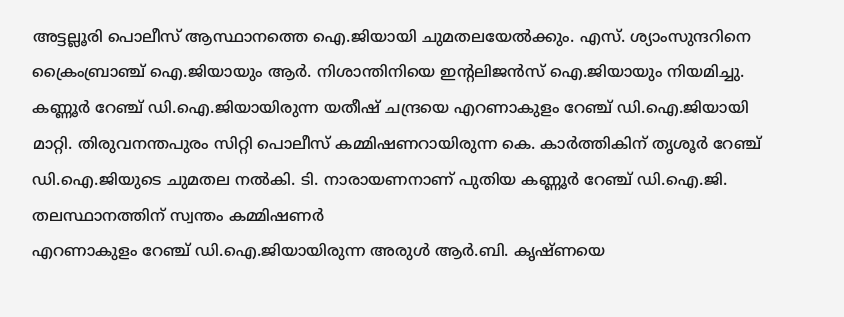അട്ടല്ലൂരി പൊലീസ് ആസ്ഥാനത്തെ ഐ.ജിയായി ചുമതലയേൽക്കും. എസ്. ശ്യാംസുന്ദറിനെ ക്രൈംബ്രാഞ്ച് ഐ.ജിയായും ആർ. നിശാന്തിനിയെ ഇന്റലിജൻസ് ഐ.ജിയായും നിയമിച്ചു.
കണ്ണൂർ റേഞ്ച് ഡി.ഐ.ജിയായിരുന്ന യതീഷ് ചന്ദ്രയെ എറണാകുളം റേഞ്ച് ഡി.ഐ.ജിയായി മാറ്റി. തിരുവനന്തപുരം സിറ്റി പൊലീസ് കമ്മിഷണറായിരുന്ന കെ. കാർത്തികിന് തൃശൂർ റേഞ്ച് ഡി.ഐ.ജിയുടെ ചുമതല നൽകി. ടി. നാരായണനാണ് പുതിയ കണ്ണൂർ റേഞ്ച് ഡി.ഐ.ജി.
തലസ്ഥാനത്തിന് സ്വന്തം കമ്മിഷണർ
എറണാകുളം റേഞ്ച് ഡി.ഐ.ജിയായിരുന്ന അരുൾ ആർ.ബി. കൃഷ്ണയെ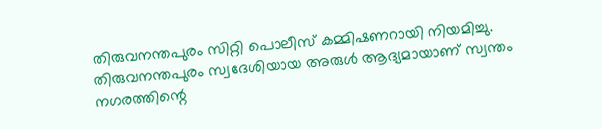തിരുവനന്തപുരം സിറ്റി പൊലീസ് കമ്മിഷണറായി നിയമിച്ചു. തിരുവനന്തപുരം സ്വദേശിയായ അരുൾ ആദ്യമായാണ് സ്വന്തം നഗരത്തിന്റെ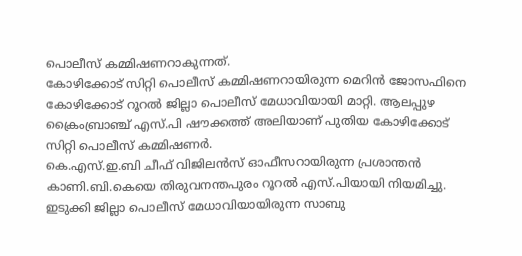പൊലീസ് കമ്മിഷണറാകുന്നത്.
കോഴിക്കോട് സിറ്റി പൊലീസ് കമ്മിഷണറായിരുന്ന മെറിൻ ജോസഫിനെ കോഴിക്കോട് റൂറൽ ജില്ലാ പൊലീസ് മേധാവിയായി മാറ്റി. ആലപ്പുഴ ക്രൈംബ്രാഞ്ച് എസ്.പി ഷൗക്കത്ത് അലിയാണ് പുതിയ കോഴിക്കോട് സിറ്റി പൊലീസ് കമ്മിഷണർ.
കെ.എസ്.ഇ.ബി ചീഫ് വിജിലൻസ് ഓഫീസറായിരുന്ന പ്രശാന്തൻ കാണി.ബി.കെയെ തിരുവനന്തപുരം റൂറൽ എസ്.പിയായി നിയമിച്ചു. ഇടുക്കി ജില്ലാ പൊലീസ് മേധാവിയായിരുന്ന സാബു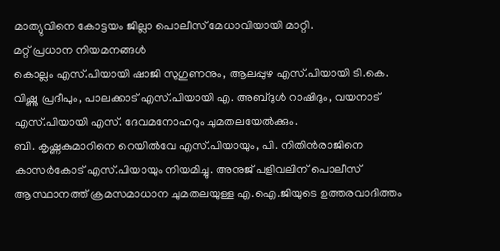മാത്യുവിനെ കോട്ടയം ജില്ലാ പൊലീസ് മേധാവിയായി മാറ്റി.
മറ്റ് പ്രധാന നിയമനങ്ങൾ
കൊല്ലം എസ്.പിയായി ഷാജി സുഗുണനും, ആലപ്പുഴ എസ്.പിയായി ടി.കെ. വിഷ്ണു പ്രദീപും, പാലക്കാട് എസ്.പിയായി എ. അബ്ദുൾ റാഷിദും, വയനാട് എസ്.പിയായി എസ്. ദേവമനോഹറും ചുമതലയേൽക്കും.
ബി. കൃഷ്ണകുമാറിനെ റെയിൽവേ എസ്.പിയായും, പി. നിതിൻരാജിനെ കാസർകോട് എസ്.പിയായും നിയമിച്ചു. അനുജ് പളിവലിന് പൊലീസ് ആസ്ഥാനത്ത് ക്രമസമാധാന ചുമതലയുള്ള എ.ഐ.ജിയുടെ ഉത്തരവാദിത്തം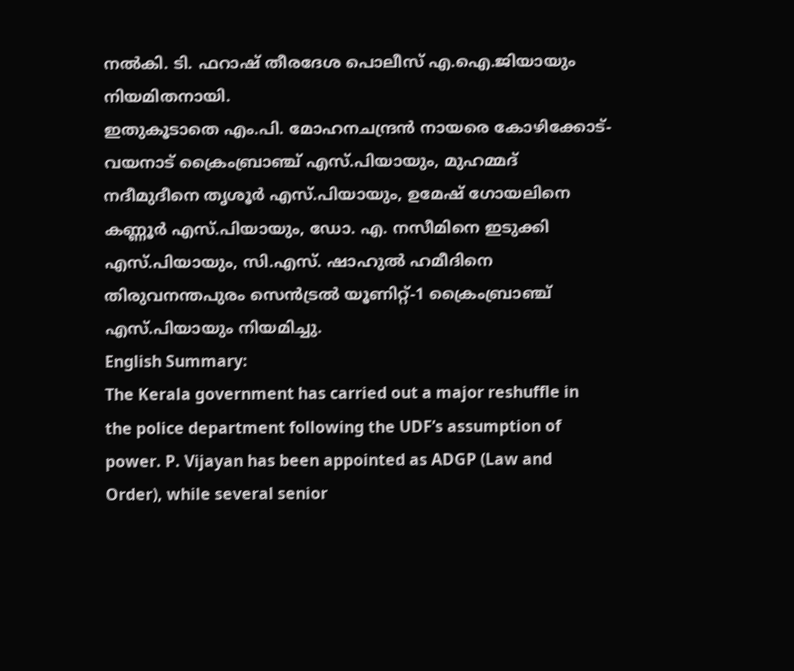നൽകി. ടി. ഫറാഷ് തീരദേശ പൊലീസ് എ.ഐ.ജിയായും നിയമിതനായി.
ഇതുകൂടാതെ എം.പി. മോഹനചന്ദ്രൻ നായരെ കോഴിക്കോട്-വയനാട് ക്രൈംബ്രാഞ്ച് എസ്.പിയായും, മുഹമ്മദ് നദീമുദീനെ തൃശൂർ എസ്.പിയായും, ഉമേഷ് ഗോയലിനെ കണ്ണൂർ എസ്.പിയായും, ഡോ. എ. നസീമിനെ ഇടുക്കി എസ്.പിയായും, സി.എസ്. ഷാഹുൽ ഹമീദിനെ തിരുവനന്തപുരം സെൻട്രൽ യൂണിറ്റ്-1 ക്രൈംബ്രാഞ്ച് എസ്.പിയായും നിയമിച്ചു.
English Summary:
The Kerala government has carried out a major reshuffle in the police department following the UDF’s assumption of power. P. Vijayan has been appointed as ADGP (Law and Order), while several senior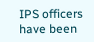IPS officers have been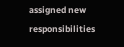assigned new responsibilities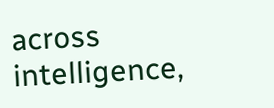across intelligence,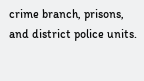crime branch, prisons, and district police units.